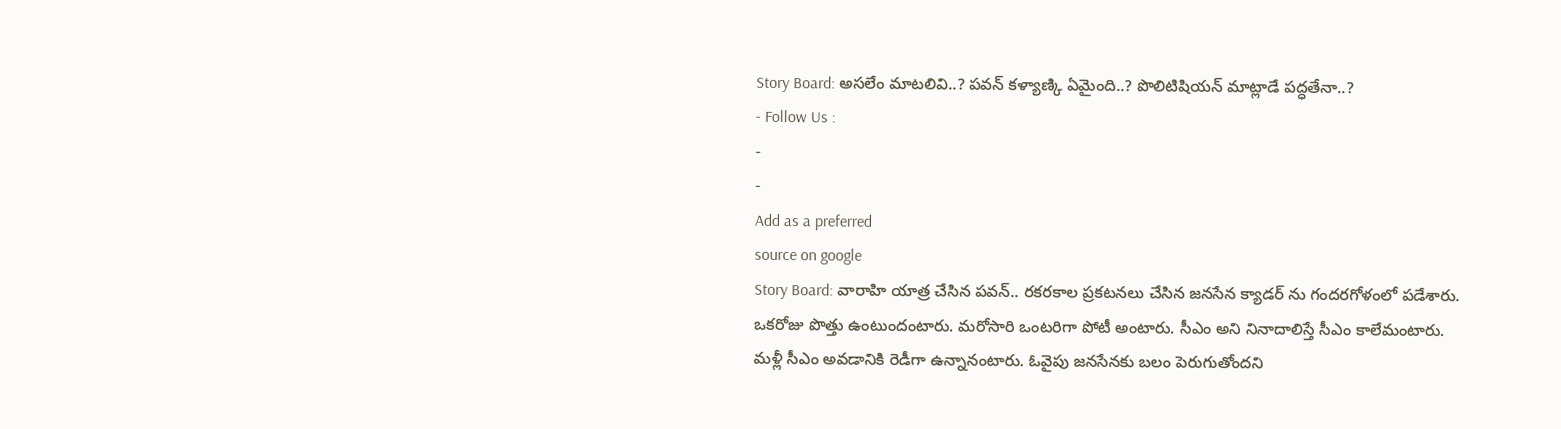Story Board: అసలేం మాటలివి..? పవన్ కళ్యాణ్కి ఏమైంది..? పొలిటిషియన్ మాట్లాడే పద్ధతేనా..?
- Follow Us :
-
-
Add as a preferred
source on google
Story Board: వారాహి యాత్ర చేసిన పవన్.. రకరకాల ప్రకటనలు చేసిన జనసేన క్యాడర్ ను గందరగోళంలో పడేశారు. ఒకరోజు పొత్తు ఉంటుందంటారు. మరోసారి ఒంటరిగా పోటీ అంటారు. సీఎం అని నినాదాలిస్తే సీఎం కాలేమంటారు. మళ్లీ సీఎం అవడానికి రెడీగా ఉన్నానంటారు. ఓవైపు జనసేనకు బలం పెరుగుతోందని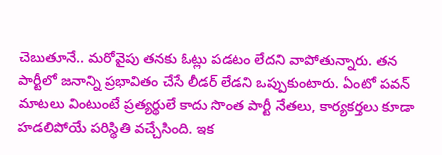చెబుతూనే.. మరోవైపు తనకు ఓట్లు పడటం లేదని వాపోతున్నారు. తన పార్టీలో జనాన్ని ప్రభావితం చేసే లీడర్ లేడని ఒప్పుకుంటారు. ఏంటో పవన్ మాటలు వింటుంటే ప్రత్యర్థులే కాదు సొంత పార్టీ నేతలు, కార్యకర్తలు కూడా హడలిపోయే పరిస్థితి వచ్చేసింది. ఇక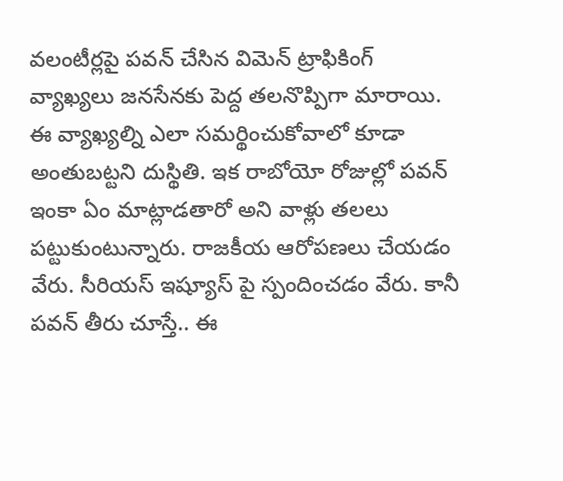వలంటీర్లపై పవన్ చేసిన విమెన్ ట్రాఫికింగ్ వ్యాఖ్యలు జనసేనకు పెద్ద తలనొప్పిగా మారాయి. ఈ వ్యాఖ్యల్ని ఎలా సమర్థించుకోవాలో కూడా అంతుబట్టని దుస్థితి. ఇక రాబోయో రోజుల్లో పవన్ ఇంకా ఏం మాట్లాడతారో అని వాళ్లు తలలు పట్టుకుంటున్నారు. రాజకీయ ఆరోపణలు చేయడం వేరు. సీరియస్ ఇష్యూస్ పై స్పందించడం వేరు. కానీ పవన్ తీరు చూస్తే.. ఈ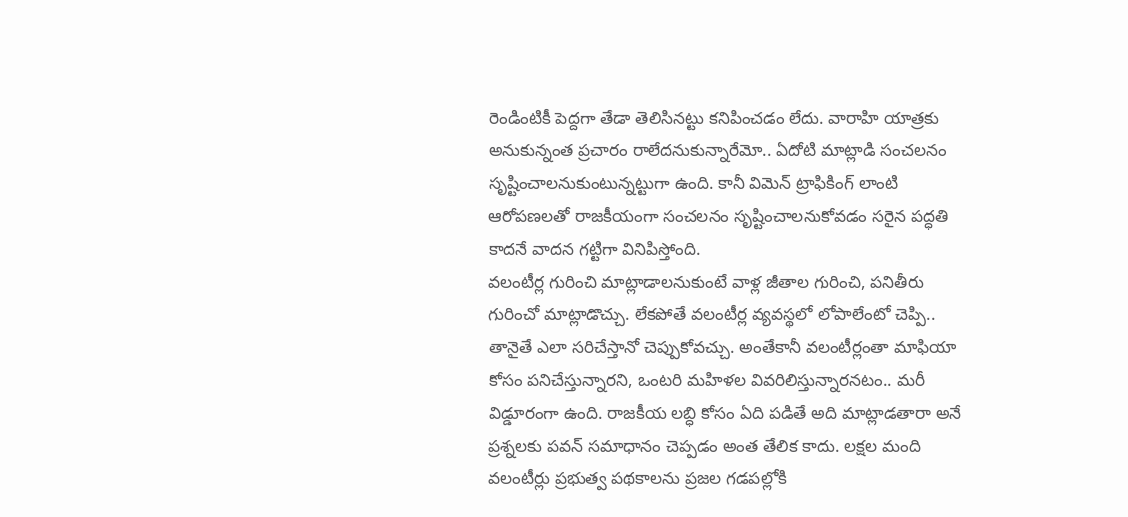రెండింటికీ పెద్దగా తేడా తెలిసినట్టు కనిపించడం లేదు. వారాహి యాత్రకు అనుకున్నంత ప్రచారం రాలేదనుకున్నారేమో.. ఏదోటి మాట్లాడి సంచలనం సృష్టించాలనుకుంటున్నట్టుగా ఉంది. కానీ విమెన్ ట్రాఫికింగ్ లాంటి ఆరోపణలతో రాజకీయంగా సంచలనం సృష్టించాలనుకోవడం సరైన పద్ధతి కాదనే వాదన గట్టిగా వినిపిస్తోంది.
వలంటీర్ల గురించి మాట్లాడాలనుకుంటే వాళ్ల జీతాల గురించి, పనితీరు గురించో మాట్లాడొచ్చు. లేకపోతే వలంటీర్ల వ్యవస్థలో లోపాలేంటో చెప్పి.. తానైతే ఎలా సరిచేస్తానో చెప్పుకోవచ్చు. అంతేకానీ వలంటీర్లంతా మాఫియా కోసం పనిచేస్తున్నారని, ఒంటరి మహిళల వివరిలిస్తున్నారనటం.. మరీ విడ్డూరంగా ఉంది. రాజకీయ లబ్ధి కోసం ఏది పడితే అది మాట్లాడతారా అనే ప్రశ్నలకు పవన్ సమాధానం చెప్పడం అంత తేలిక కాదు. లక్షల మంది వలంటీర్లు ప్రభుత్వ పథకాలను ప్రజల గడపల్లోకి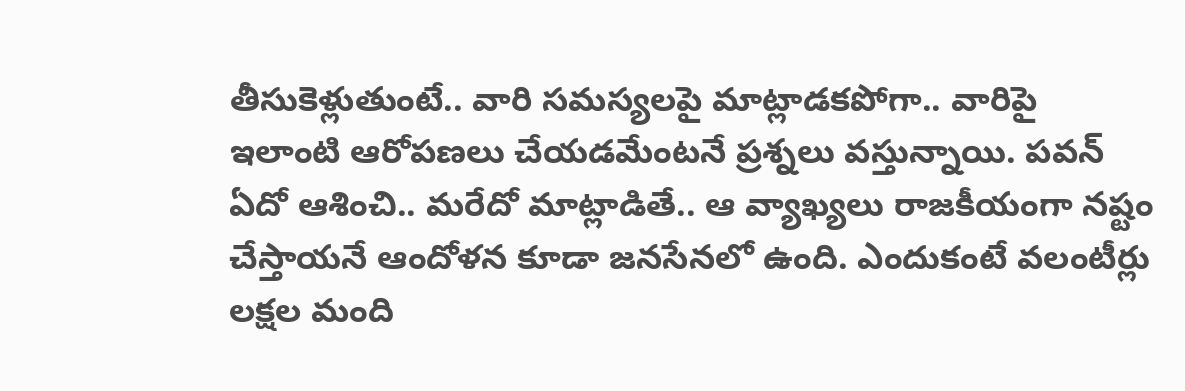తీసుకెళ్లుతుంటే.. వారి సమస్యలపై మాట్లాడకపోగా.. వారిపై ఇలాంటి ఆరోపణలు చేయడమేంటనే ప్రశ్నలు వస్తున్నాయి. పవన్ ఏదో ఆశించి.. మరేదో మాట్లాడితే.. ఆ వ్యాఖ్యలు రాజకీయంగా నష్టం చేస్తాయనే ఆందోళన కూడా జనసేనలో ఉంది. ఎందుకంటే వలంటీర్లు లక్షల మంది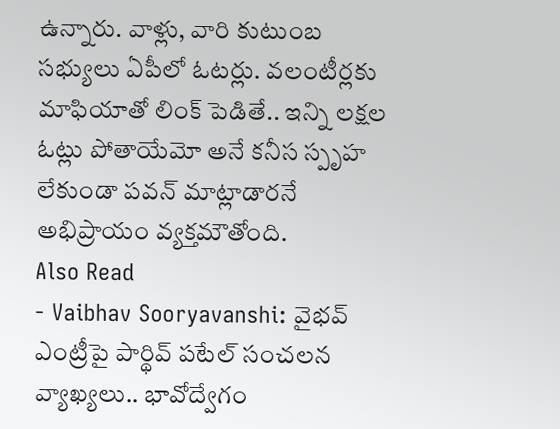ఉన్నారు. వాళ్లు, వారి కుటుంబ సభ్యులు ఏపీలో ఓటర్లు. వలంటీర్లకు మాఫియాతో లింక్ పెడితే.. ఇన్ని లక్షల ఓట్లు పోతాయేమో అనే కనీస స్పృహ లేకుండా పవన్ మాట్లాడారనే అభిప్రాయం వ్యక్తమౌతోంది.
Also Read
- Vaibhav Sooryavanshi: వైభవ్ ఎంట్రీపై పార్థివ్ పటేల్ సంచలన వ్యాఖ్యలు.. భావోద్వేగం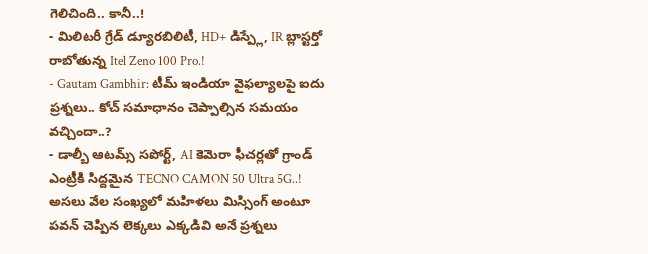గెలిచింది.. కానీ..!
- మిలిటరీ గ్రేడ్ డ్యూరబిలిటీ, HD+ డిస్ప్లే, IR బ్లాస్టర్తో రాబోతున్న Itel Zeno 100 Pro.!
- Gautam Gambhir: టీమ్ ఇండియా వైఫల్యాలపై ఐదు ప్రశ్నలు.. కోచ్ సమాధానం చెప్పాల్సిన సమయం వచ్చిందా..?
- డాల్బీ ఆటమ్స్ సపోర్ట్, AI కెమెరా ఫీచర్లతో గ్రాండ్ ఎంట్రీకి సిద్దమైన TECNO CAMON 50 Ultra 5G..!
అసలు వేల సంఖ్యలో మహిళలు మిస్సింగ్ అంటూ పవన్ చెప్పిన లెక్కలు ఎక్కడివి అనే ప్రశ్నలు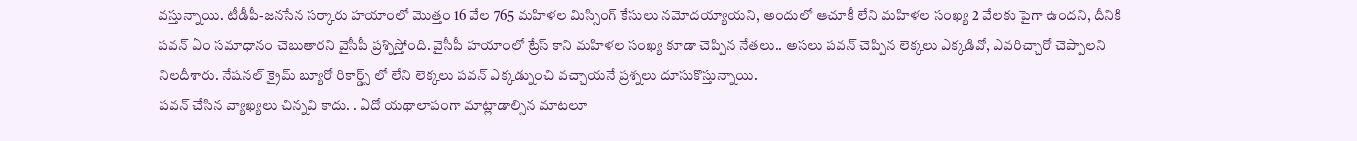వస్తున్నాయి. టీడీపీ-జనసేన సర్కారు హయాంలో మొత్తం 16 వేల 765 మహిళల మిస్సింగ్ కేసులు నమోదయ్యాయని, అందులో ఆచూకీ లేని మహిళల సంఖ్య 2 వేలకు పైగా ఉందని, దీనికి పవన్ ఏం సమాధానం చెబుతారని వైసీపీ ప్రశ్నిస్తోంది. వైసీపీ హయాంలో ట్రేస్ కాని మహిళల సంఖ్య కూడా చెప్పిన నేతలు.. అసలు పవన్ చెప్పిన లెక్కలు ఎక్కడివో, ఎవరిచ్చారో చెప్పాలని నిలదీశారు. నేషనల్ క్రైమ్ బ్యూరో రికార్డ్స్ లో లేని లెక్కలు పవన్ ఎక్కడ్నుంచి వచ్చాయనే ప్రశ్నలు దూసుకొస్తున్నాయి.
పవన్ చేసిన వ్యాఖ్యలు చిన్నవి కాదు. . ఏదో యథాలాపంగా మాట్లాడాల్సిన మాటలూ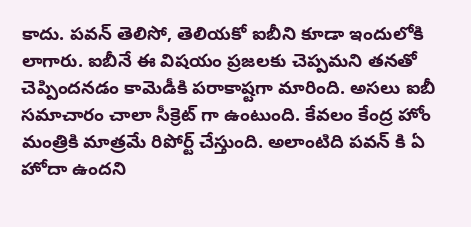కాదు. పవన్ తెలిసో, తెలియకో ఐబీని కూడా ఇందులోకి లాగారు. ఐబీనే ఈ విషయం ప్రజలకు చెప్పమని తనతో చెప్పిందనడం కామెడీకి పరాకాష్టగా మారింది. అసలు ఐబీ సమాచారం చాలా సీక్రెట్ గా ఉంటుంది. కేవలం కేంద్ర హోం మంత్రికి మాత్రమే రిపోర్ట్ చేస్తుంది. అలాంటిది పవన్ కి ఏ హోదా ఉందని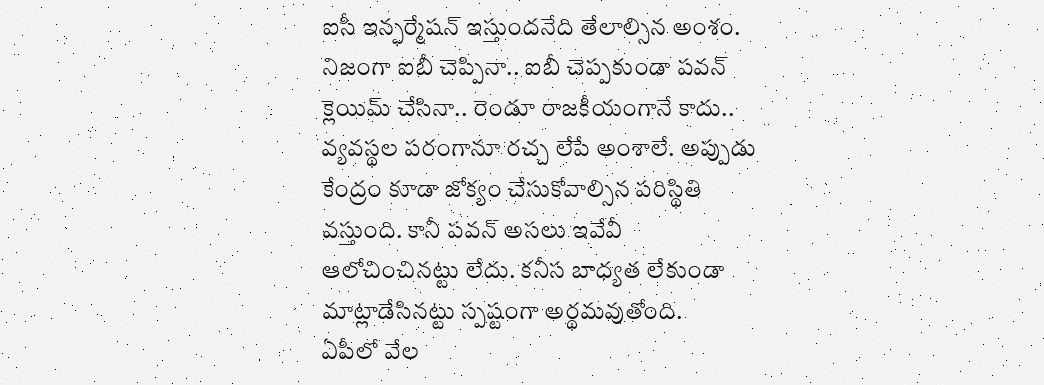ఐసీ ఇన్ఫర్మేషన్ ఇస్తుందనేది తేలాల్సిన అంశం. నిజంగా ఐబీ చెప్పినా.. ఐబీ చెప్పకుండా పవన్ క్లెయిమ్ చేసినా.. రెండూ రాజకీయంగానే కాదు.. వ్యవస్థల పరంగానూ రచ్చ లేపే అంశాలే. అప్పుడు కేంద్రం కూడా జోక్యం చేసుకోవాల్సిన పరిస్థితి వస్తుంది. కానీ పవన్ అసలు ఇవేవీ ఆలోచించినట్టు లేదు. కనీస బాధ్యత లేకుండా మాట్లాడేసినట్టు స్పష్టంగా అర్థమవుతోంది.
ఏపీలో వేల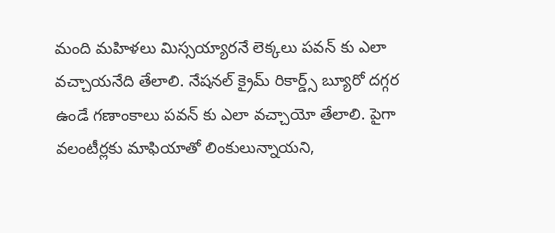మంది మహిళలు మిస్సయ్యారనే లెక్కలు పవన్ కు ఎలా వచ్చాయనేది తేలాలి. నేషనల్ క్రైమ్ రికార్డ్స్ బ్యూరో దగ్గర ఉండే గణాంకాలు పవన్ కు ఎలా వచ్చాయో తేలాలి. పైగా వలంటీర్లకు మాఫియాతో లింకులున్నాయని,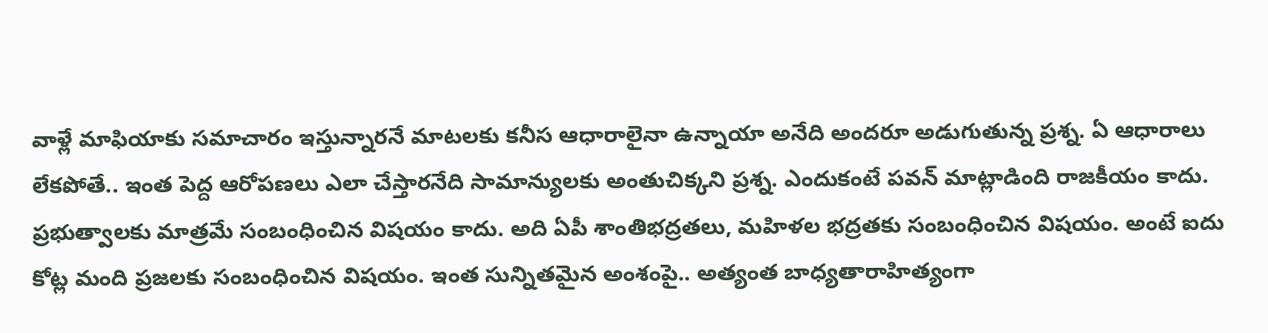వాళ్లే మాఫియాకు సమాచారం ఇస్తున్నారనే మాటలకు కనీస ఆధారాలైనా ఉన్నాయా అనేది అందరూ అడుగుతున్న ప్రశ్న. ఏ ఆధారాలు లేకపోతే.. ఇంత పెద్ద ఆరోపణలు ఎలా చేస్తారనేది సామాన్యులకు అంతుచిక్కని ప్రశ్న. ఎందుకంటే పవన్ మాట్లాడింది రాజకీయం కాదు. ప్రభుత్వాలకు మాత్రమే సంబంధించిన విషయం కాదు. అది ఏపీ శాంతిభద్రతలు, మహిళల భద్రతకు సంబంధించిన విషయం. అంటే ఐదు కోట్ల మంది ప్రజలకు సంబంధించిన విషయం. ఇంత సున్నితమైన అంశంపై.. అత్యంత బాధ్యతారాహిత్యంగా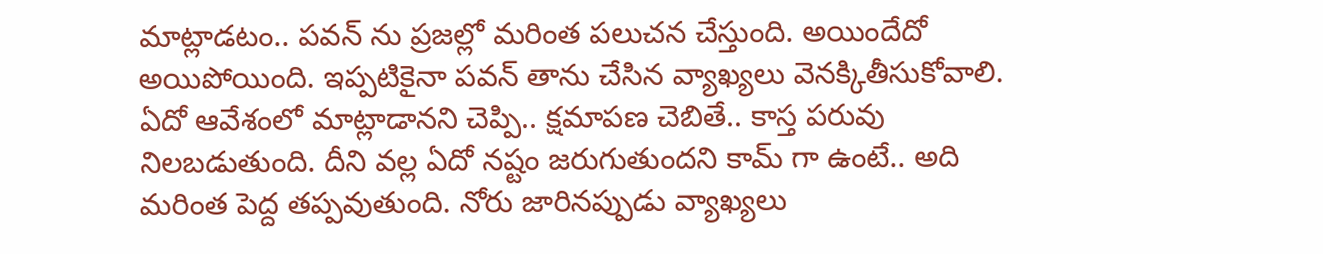మాట్లాడటం.. పవన్ ను ప్రజల్లో మరింత పలుచన చేస్తుంది. అయిందేదో అయిపోయింది. ఇప్పటికైనా పవన్ తాను చేసిన వ్యాఖ్యలు వెనక్కితీసుకోవాలి. ఏదో ఆవేశంలో మాట్లాడానని చెప్పి.. క్షమాపణ చెబితే.. కాస్త పరువు నిలబడుతుంది. దీని వల్ల ఏదో నష్టం జరుగుతుందని కామ్ గా ఉంటే.. అది మరింత పెద్ద తప్పవుతుంది. నోరు జారినప్పుడు వ్యాఖ్యలు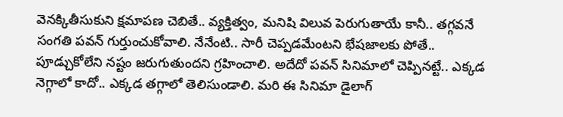వెనక్కితీసుకుని క్షమాపణ చెబితే.. వ్యక్తిత్వం, మనిషి విలువ పెరుగుతాయే కానీ.. తగ్గవనే సంగతి పవన్ గుర్తుంచుకోవాలి. నేనేంటి.. సారీ చెప్పడమేంటని భేషజాలకు పోతే.. పూడ్చుకోలేని నష్టం జరుగుతుందని గ్రహించాలి. అదేదో పవన్ సినిమాలో చెప్పినట్టే.. ఎక్కడ నెగ్గాలో కాదో.. ఎక్కడ తగ్గాలో తెలిసుండాలి. మరి ఈ సినిమా డైలాగ్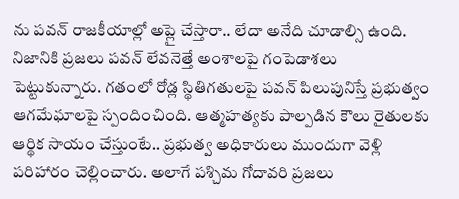ను పవన్ రాజకీయాల్లో అప్లై చేస్తారా.. లేదా అనేది చూడాల్సి ఉంది.
నిజానికి ప్రజలు పవన్ లేవనెత్తే అంశాలపై గంపెడాశలు పెట్టుకున్నారు. గతంలో రోడ్ల స్థితిగతులపై పవన్ పిలుపునిస్తే ప్రభుత్వం ఆగమేఘాలపై స్పందించింది. ఆత్మహత్యకు పాల్పడిన కౌలు రైతులకు ఆర్థిక సాయం చేస్తుంటే.. ప్రభుత్వ అధికారులు ముందుగా వెళ్లి పరిహారం చెల్లించారు. అలాగే పశ్చిమ గోదావరి ప్రజలు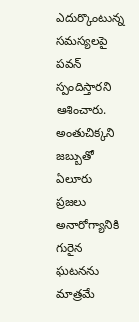ఎదుర్కొంటున్న సమస్యలపై పవన్ స్పందిస్తారని ఆశించారు. అంతుచిక్కని జబ్బుతో ఏలూరు ప్రజలు అనారోగ్యానికి గురైన ఘటనను మాత్రమే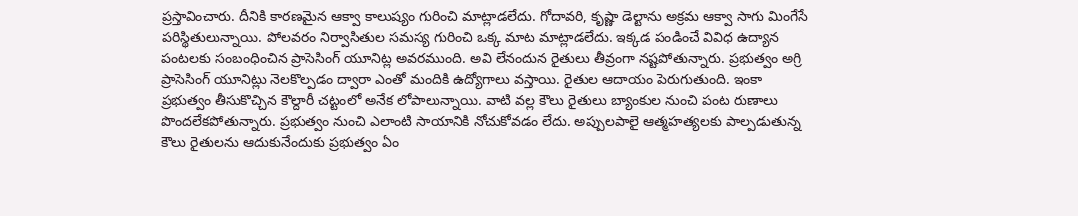ప్రస్తావించారు. దీనికి కారణమైన ఆక్వా కాలుష్యం గురించి మాట్లాడలేదు. గోదావరి, కృష్ణా డెల్టాను అక్రమ ఆక్వా సాగు మింగేసే పరిస్థితులున్నాయి. పోలవరం నిర్వాసితుల సమస్య గురించి ఒక్క మాట మాట్లాడలేదు. ఇక్కడ పండించే వివిధ ఉద్యాన పంటలకు సంబంధించిన ప్రాసెసింగ్ యూనిట్ల అవరముంది. అవి లేనందున రైతులు తీవ్రంగా నష్టపోతున్నారు. ప్రభుత్వం అగ్రి ప్రాసెసింగ్ యూనిట్లు నెలకొల్పడం ద్వారా ఎంతో మందికి ఉద్యోగాలు వస్తాయి. రైతుల ఆదాయం పెరుగుతుంది. ఇంకా ప్రభుత్వం తీసుకొచ్చిన కౌల్దారీ చట్టంలో అనేక లోపాలున్నాయి. వాటి వల్ల కౌలు రైతులు బ్యాంకుల నుంచి పంట రుణాలు పొందలేకపోతున్నారు. ప్రభుత్వం నుంచి ఎలాంటి సాయానికి నోచుకోవడం లేదు. అప్పులపాలై ఆత్మహత్యలకు పాల్పడుతున్న కౌలు రైతులను ఆదుకునేందుకు ప్రభుత్వం ఏం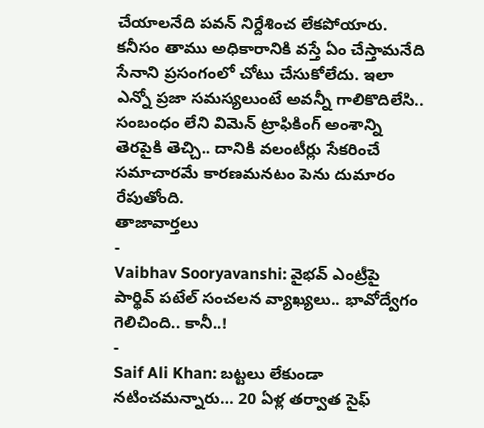చేయాలనేది పవన్ నిర్దేశించ లేకపోయారు. కనీసం తాము అధికారానికి వస్తే ఏం చేస్తామనేది సేనాని ప్రసంగంలో చోటు చేసుకోలేదు. ఇలా ఎన్నో ప్రజా సమస్యలుంటే అవన్నీ గాలికొదిలేసి.. సంబంధం లేని విమెన్ ట్రాఫికింగ్ అంశాన్ని తెరపైకి తెచ్చి.. దానికి వలంటీర్లు సేకరించే సమాచారమే కారణమనటం పెను దుమారం రేపుతోంది.
తాజావార్తలు
-
Vaibhav Sooryavanshi: వైభవ్ ఎంట్రీపై పార్థివ్ పటేల్ సంచలన వ్యాఖ్యలు.. భావోద్వేగం గెలిచింది.. కానీ..!
-
Saif Ali Khan: బట్టలు లేకుండా నటించమన్నారు… 20 ఏళ్ల తర్వాత సైఫ్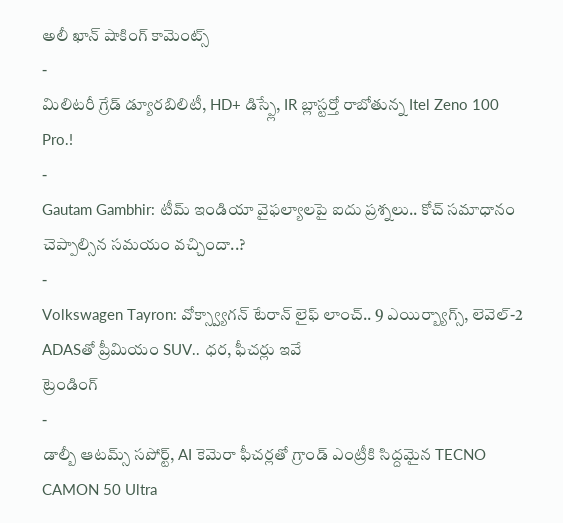అలీ ఖాన్ షాకింగ్ కామెంట్స్
-
మిలిటరీ గ్రేడ్ డ్యూరబిలిటీ, HD+ డిస్ప్లే, IR బ్లాస్టర్తో రాబోతున్న Itel Zeno 100 Pro.!
-
Gautam Gambhir: టీమ్ ఇండియా వైఫల్యాలపై ఐదు ప్రశ్నలు.. కోచ్ సమాధానం చెప్పాల్సిన సమయం వచ్చిందా..?
-
Volkswagen Tayron: వోక్స్వ్యాగన్ టేరాన్ లైఫ్ లాంచ్.. 9 ఎయిర్బ్యాగ్స్, లెవెల్-2 ADASతో ప్రీమియం SUV.. ధర, ఫీచర్లు ఇవే
ట్రెండింగ్
-
డాల్బీ ఆటమ్స్ సపోర్ట్, AI కెమెరా ఫీచర్లతో గ్రాండ్ ఎంట్రీకి సిద్దమైన TECNO CAMON 50 Ultra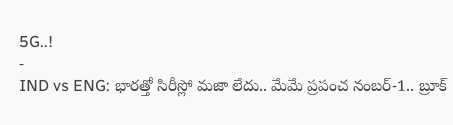5G..!
-
IND vs ENG: భారత్తో సిరీస్లో మజా లేదు.. మేమే ప్రపంచ నంబర్-1.. బ్రూక్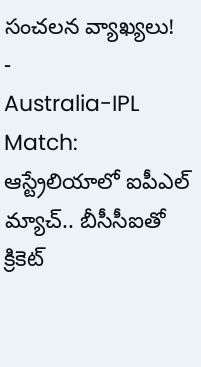సంచలన వ్యాఖ్యలు!
-
Australia-IPL Match: ఆస్ట్రేలియాలో ఐపీఎల్ మ్యాచ్.. బీసీసీఐతో క్రికెట్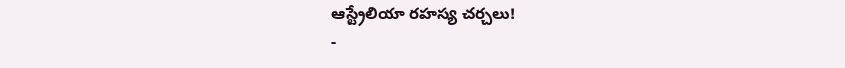ఆస్ట్రేలియా రహస్య చర్చలు!
-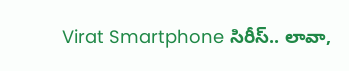Virat Smartphone సిరీస్.. లావా,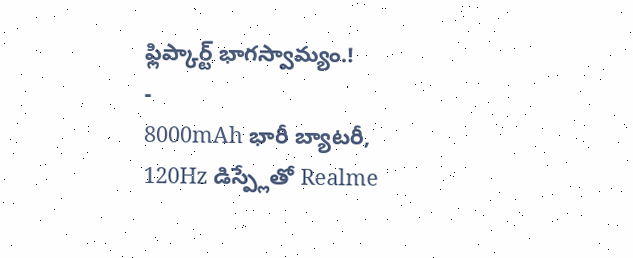ఫ్లిప్కార్ట్ భాగస్వామ్యం.!
-
8000mAh భారీ బ్యాటరీ, 120Hz డిస్ప్లేతో Realme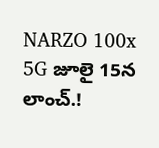NARZO 100x 5G జూలై 15న లాంచ్.!